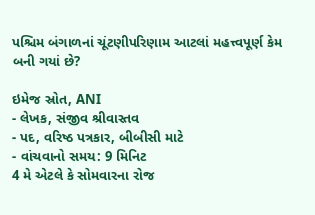પશ્ચિમ બંગાળનાં ચૂંટણીપરિણામ આટલાં મહત્ત્વપૂર્ણ કેમ બની ગયાં છે?

ઇમેજ સ્રોત, ANI
- લેખક, સંજીવ શ્રીવાસ્તવ
- પદ, વરિષ્ઠ પત્રકાર, બીબીસી માટે
- વાંચવાનો સમય: 9 મિનિટ
4 મે એટલે કે સોમવારના રોજ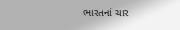ભારતનાં ચાર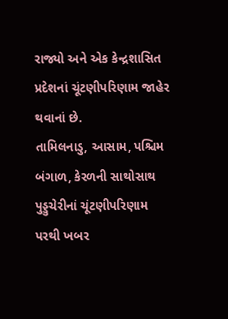રાજ્યો અને એક કેન્દ્રશાસિત પ્રદેશનાં ચૂંટણીપરિણામ જાહેર થવાનાં છે.
તામિલનાડુ, આસામ, પશ્ચિમ બંગાળ, કેરળની સાથોસાથ પુડ્ડુચેરીનાં ચૂંટણીપરિણામ પરથી ખબર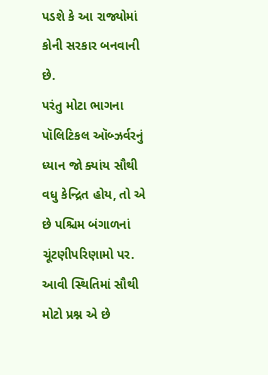પડશે કે આ રાજ્યોમાં કોની સરકાર બનવાની છે.
પરંતુ મોટા ભાગના પૉલિટિકલ ઑબ્ઝર્વરનું ધ્યાન જો ક્યાંય સૌથી વધુ કેન્દ્રિત હોય, તો એ છે પશ્ચિમ બંગાળનાં ચૂંટણીપરિણામો પર. આવી સ્થિતિમાં સૌથી મોટો પ્રશ્ન એ છે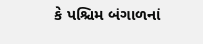કે પશ્ચિમ બંગાળનાં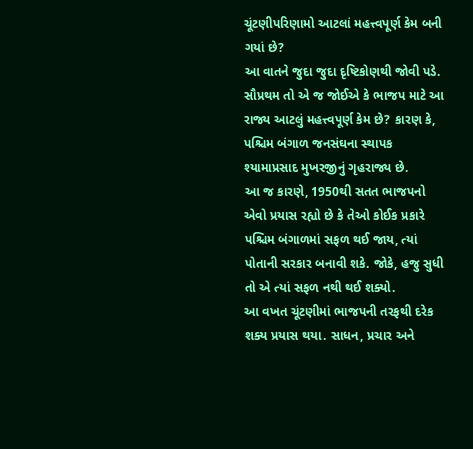ચૂંટણીપરિણામો આટલાં મહત્ત્વપૂર્ણ કેમ બની ગયાં છે?
આ વાતને જુદા જુદા દૃષ્ટિકોણથી જોવી પડે. સૌપ્રથમ તો એ જ જોઈએ કે ભાજપ માટે આ રાજ્ય આટલું મહત્ત્વપૂર્ણ કેમ છે? કારણ કે, પશ્ચિમ બંગાળ જનસંઘના સ્થાપક શ્યામાપ્રસાદ મુખરજીનું ગૃહરાજ્ય છે.
આ જ કારણે, 1950થી સતત ભાજપનો એવો પ્રયાસ રહ્યો છે કે તેઓ કોઈક પ્રકારે પશ્ચિમ બંગાળમાં સફળ થઈ જાય, ત્યાં પોતાની સરકાર બનાવી શકે. જોકે, હજુ સુધી તો એ ત્યાં સફળ નથી થઈ શક્યો.
આ વખત ચૂંટણીમાં ભાજપની તરફથી દરેક શક્ય પ્રયાસ થયા. સાધન, પ્રચાર અને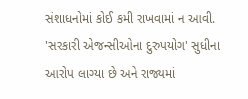સંશાધનોમાં કોઈ કમી રાખવામાં ન આવી. 'સરકારી એજન્સીઓના દુરુપયોગ' સુધીના આરોપ લાગ્યા છે અને રાજ્યમાં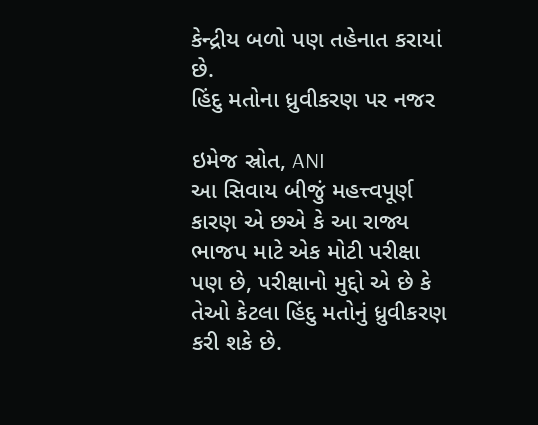કેન્દ્રીય બળો પણ તહેનાત કરાયાં છે.
હિંદુ મતોના ધ્રુવીકરણ પર નજર

ઇમેજ સ્રોત, ANI
આ સિવાય બીજું મહત્ત્વપૂર્ણ કારણ એ છએ કે આ રાજ્ય ભાજપ માટે એક મોટી પરીક્ષા પણ છે, પરીક્ષાનો મુદ્દો એ છે કે તેઓ કેટલા હિંદુ મતોનું ધ્રુવીકરણ કરી શકે છે.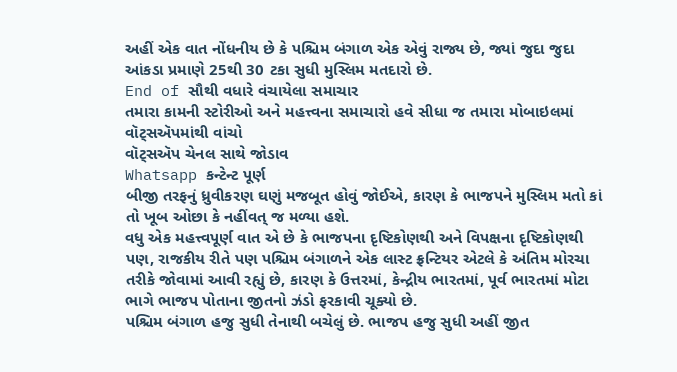અહીં એક વાત નોંધનીય છે કે પશ્ચિમ બંગાળ એક એવું રાજ્ય છે, જ્યાં જુદા જુદા આંકડા પ્રમાણે 25થી 30 ટકા સુધી મુસ્લિમ મતદારો છે.
End of સૌથી વધારે વંચાયેલા સમાચાર
તમારા કામની સ્ટોરીઓ અને મહત્ત્વના સમાચારો હવે સીધા જ તમારા મોબાઇલમાં વૉટ્સઍપમાંથી વાંચો
વૉટ્સઍપ ચેનલ સાથે જોડાવ
Whatsapp કન્ટેન્ટ પૂર્ણ
બીજી તરફનું ધ્રુવીકરણ ઘણું મજબૂત હોવું જોઈએ, કારણ કે ભાજપને મુસ્લિમ મતો કાં તો ખૂબ ઓછા કે નહીંવત્ જ મળ્યા હશે.
વધુ એક મહત્ત્વપૂર્ણ વાત એ છે કે ભાજપના દૃષ્ટિકોણથી અને વિપક્ષના દૃષ્ટિકોણથી પણ, રાજકીય રીતે પણ પશ્ચિમ બંગાળને એક લાસ્ટ ફ્રન્ટિયર એટલે કે અંતિમ મોરચા તરીકે જોવામાં આવી રહ્યું છે, કારણ કે ઉત્તરમાં, કેન્દ્રીય ભારતમાં, પૂર્વ ભારતમાં મોટા ભાગે ભાજપ પોતાના જીતનો ઝંડો ફરકાવી ચૂક્યો છે.
પશ્ચિમ બંગાળ હજુ સુધી તેનાથી બચેલું છે. ભાજપ હજુ સુધી અહીં જીત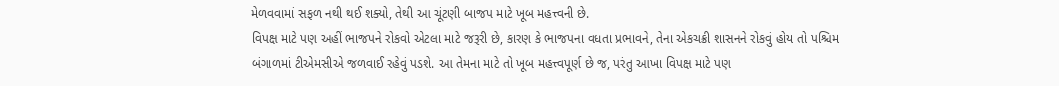મેળવવામાં સફળ નથી થઈ શક્યો, તેથી આ ચૂંટણી બાજપ માટે ખૂબ મહત્ત્વની છે.
વિપક્ષ માટે પણ અહીં ભાજપને રોકવો એટલા માટે જરૂરી છે, કારણ કે ભાજપના વધતા પ્રભાવને, તેના એકચક્રી શાસનને રોકવું હોય તો પશ્ચિમ બંગાળમાં ટીએમસીએ જળવાઈ રહેવું પડશે. આ તેમના માટે તો ખૂબ મહત્ત્વપૂર્ણ છે જ, પરંતુ આખા વિપક્ષ માટે પણ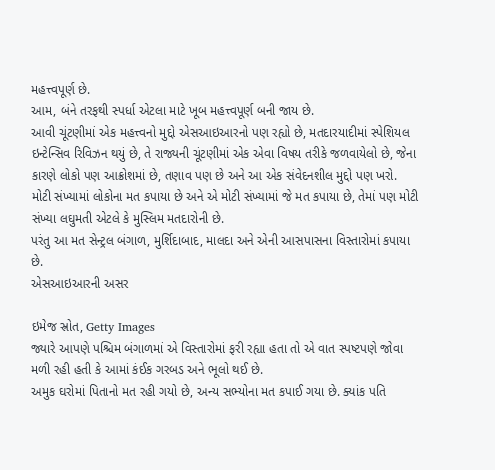મહત્ત્વપૂર્ણ છે.
આમ, બંને તરફથી સ્પર્ધા એટલા માટે ખૂબ મહત્ત્વપૂર્ણ બની જાય છે.
આવી ચૂંટણીમાં એક મહત્ત્વનો મુદ્દો એસઆઇઆરનો પણ રહ્યો છે, મતદારયાદીમાં સ્પેશિયલ ઇન્ટેન્સિવ રિવિઝન થયું છે, તે રાજ્યની ચૂંટણીમાં એક એવા વિષય તરીકે જળવાયેલો છે, જેના કારણે લોકો પણ આક્રોશમાં છે, તણાવ પણ છે અને આ એક સંવેદનશીલ મુદ્દો પણ ખરો.
મોટી સંખ્યામાં લોકોના મત કપાયા છે અને એ મોટી સંખ્યામાં જે મત કપાયા છે, તેમાં પણ મોટી સંખ્યા લઘુમતી એટલે કે મુસ્લિમ મતદારોની છે.
પરંતુ આ મત સેન્ટ્રલ બંગાળ, મુર્શિદાબાદ, માલદા અને એની આસપાસના વિસ્તારોમાં કપાયા છે.
એસઆઇઆરની અસર

ઇમેજ સ્રોત, Getty Images
જ્યારે આપણે પશ્ચિમ બંગાળમાં એ વિસ્તારોમાં ફરી રહ્યા હતા તો એ વાત સ્પષ્ટપણે જોવા મળી રહી હતી કે આમાં કંઈક ગરબડ અને ભૂલો થઈ છે.
અમુક ઘરોમાં પિતાનો મત રહી ગયો છે, અન્ય સભ્યોના મત કપાઈ ગયા છે. ક્યાંક પતિ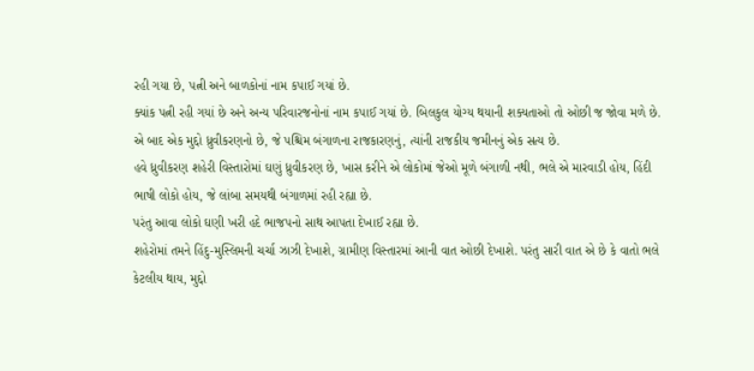રહી ગયા છે, પત્ની અને બાળકોનાં નામ કપાઈ ગયાં છે.
ક્યાંક પત્ની રહી ગયાં છે અને અન્ય પરિવારજનોનાં નામ કપાઈ ગયાં છે. બિલકુલ યોગ્ય થયાની શક્યતાઓ તો ઓછી જ જોવા મળે છે.
એ બાદ એક મુદ્દો ધ્રુવીકરણનો છે, જે પશ્ચિમ બંગાળના રાજકારણનું, ત્યાંની રાજકીય જમીનનું એક સત્ય છે.
હવે ધ્રુવીકરણ શહેરી વિસ્તારોમાં ઘણું ધ્રુવીકરણ છે, ખાસ કરીને એ લોકોમાં જેઓ મૂળે બંગાળી નથી, ભલે એ મારવાડી હોય, હિંદી ભાષી લોકો હોય, જે લાંબા સમયથી બંગાળમાં રહી રહ્યા છે.
પરંતુ આવા લોકો ઘણી ખરી હદે ભાજપનો સાથ આપતા દેખાઈ રહ્યા છે.
શહેરોમાં તમને હિંદુ-મુસ્લિમની ચર્ચા ઝાઝી દેખાશે, ગ્રામીણ વિસ્તારમાં આની વાત ઓછી દેખાશે. પરંતુ સારી વાત એ છે કે વાતો ભલે કેટલીય થાય, મુદ્દો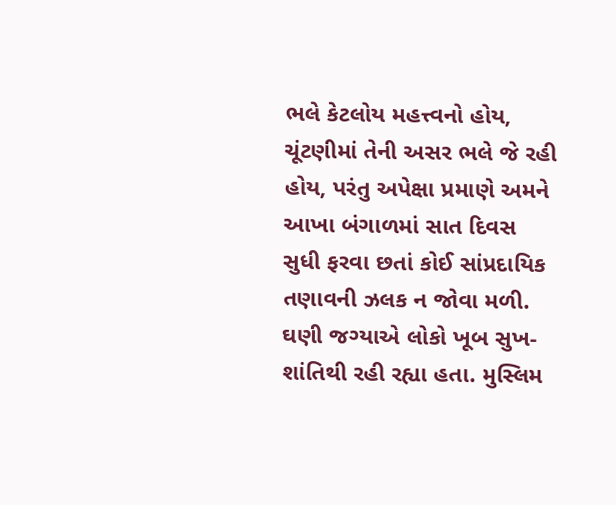ભલે કેટલોય મહત્ત્વનો હોય, ચૂંટણીમાં તેની અસર ભલે જે રહી હોય, પરંતુ અપેક્ષા પ્રમાણે અમને આખા બંગાળમાં સાત દિવસ સુધી ફરવા છતાં કોઈ સાંપ્રદાયિક તણાવની ઝલક ન જોવા મળી.
ઘણી જગ્યાએ લોકો ખૂબ સુખ-શાંતિથી રહી રહ્યા હતા. મુસ્લિમ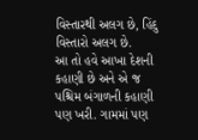વિસ્તારથી અલગ છે, હિંદુ વિસ્તારો અલગ છે.
આ તો હવે આખા દેશની કહાણી છે અને એ જ પશ્ચિમ બંગાળની કહાણી પણ ખરી. ગામમાં પણ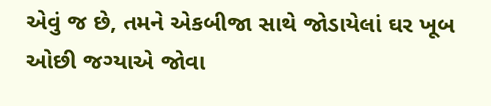એવું જ છે, તમને એકબીજા સાથે જોડાયેલાં ઘર ખૂબ ઓછી જગ્યાએ જોવા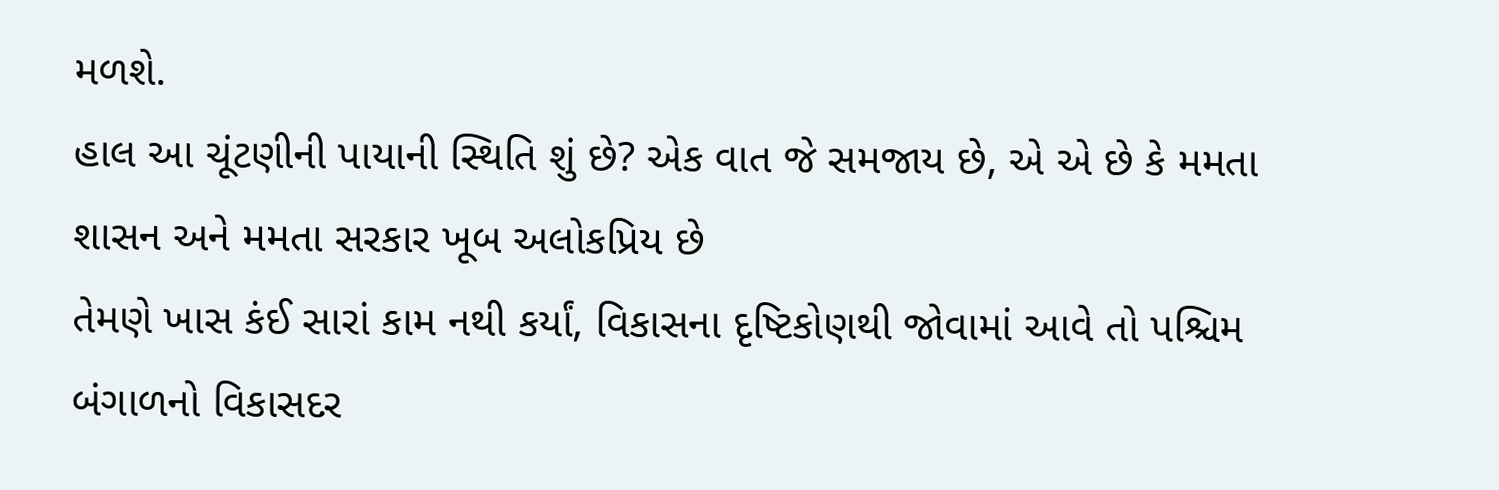મળશે.
હાલ આ ચૂંટણીની પાયાની સ્થિતિ શું છે? એક વાત જે સમજાય છે, એ એ છે કે મમતા શાસન અને મમતા સરકાર ખૂબ અલોકપ્રિય છે
તેમણે ખાસ કંઈ સારાં કામ નથી કર્યાં, વિકાસના દૃષ્ટિકોણથી જોવામાં આવે તો પશ્ચિમ બંગાળનો વિકાસદર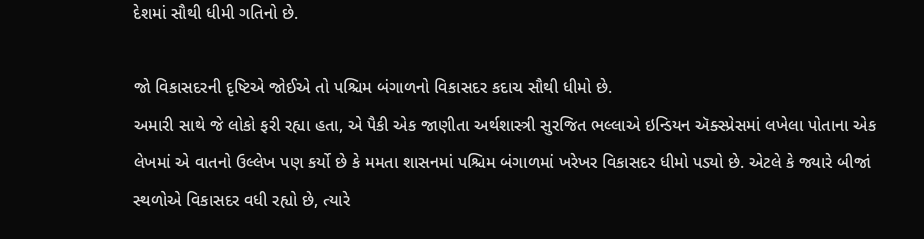દેશમાં સૌથી ધીમી ગતિનો છે.

જો વિકાસદરની દૃષ્ટિએ જોઈએ તો પશ્ચિમ બંગાળનો વિકાસદર કદાચ સૌથી ધીમો છે.
અમારી સાથે જે લોકો ફરી રહ્યા હતા, એ પૈકી એક જાણીતા અર્થશાસ્ત્રી સુરજિત ભલ્લાએ ઇન્ડિયન ઍક્સ્પ્રેસમાં લખેલા પોતાના એક લેખમાં એ વાતનો ઉલ્લેખ પણ કર્યો છે કે મમતા શાસનમાં પશ્ચિમ બંગાળમાં ખરેખર વિકાસદર ધીમો પડ્યો છે. એટલે કે જ્યારે બીજાં સ્થળોએ વિકાસદર વધી રહ્યો છે, ત્યારે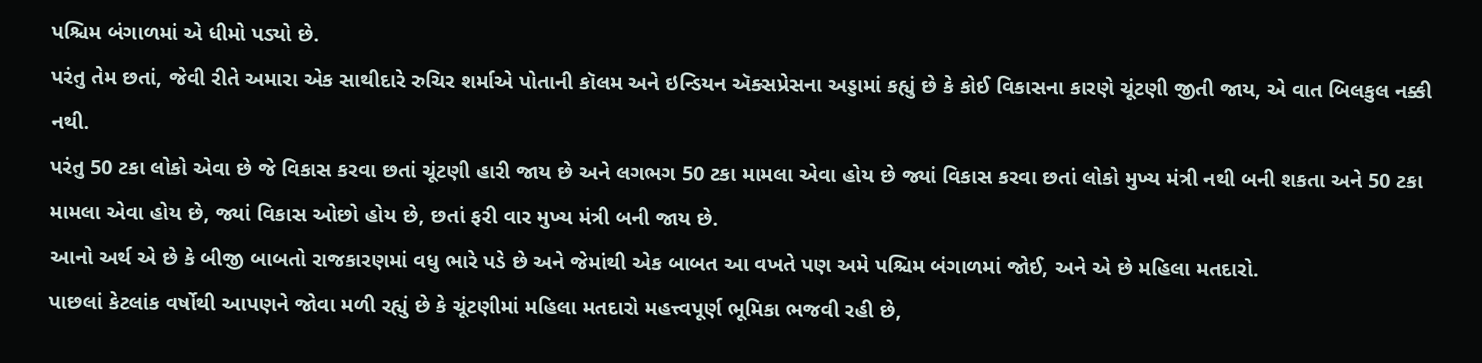પશ્ચિમ બંગાળમાં એ ધીમો પડ્યો છે.
પરંતુ તેમ છતાં, જેવી રીતે અમારા એક સાથીદારે રુચિર શર્માએ પોતાની કૉલમ અને ઇન્ડિયન ઍક્સપ્રેસના અડ્ડામાં કહ્યું છે કે કોઈ વિકાસના કારણે ચૂંટણી જીતી જાય, એ વાત બિલકુલ નક્કી નથી.
પરંતુ 50 ટકા લોકો એવા છે જે વિકાસ કરવા છતાં ચૂંટણી હારી જાય છે અને લગભગ 50 ટકા મામલા એવા હોય છે જ્યાં વિકાસ કરવા છતાં લોકો મુખ્ય મંત્રી નથી બની શકતા અને 50 ટકા મામલા એવા હોય છે, જ્યાં વિકાસ ઓછો હોય છે, છતાં ફરી વાર મુખ્ય મંત્રી બની જાય છે.
આનો અર્થ એ છે કે બીજી બાબતો રાજકારણમાં વધુ ભારે પડે છે અને જેમાંથી એક બાબત આ વખતે પણ અમે પશ્ચિમ બંગાળમાં જોઈ, અને એ છે મહિલા મતદારો.
પાછલાં કેટલાંક વર્ષોથી આપણને જોવા મળી રહ્યું છે કે ચૂંટણીમાં મહિલા મતદારો મહત્ત્વપૂર્ણ ભૂમિકા ભજવી રહી છે,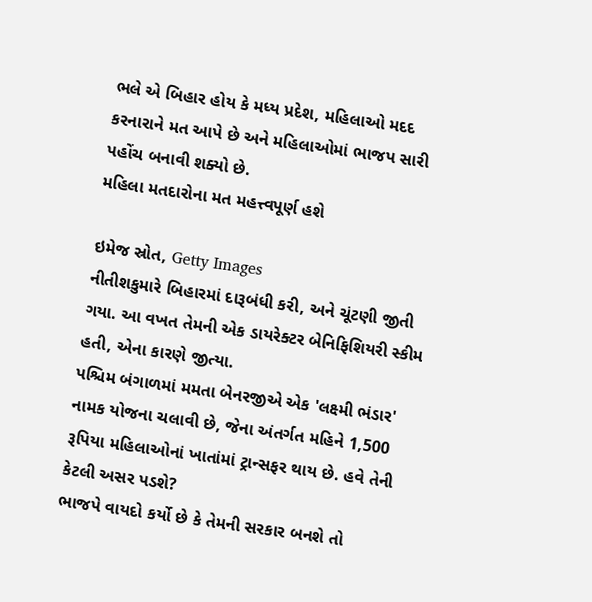ભલે એ બિહાર હોય કે મધ્ય પ્રદેશ, મહિલાઓ મદદ કરનારાને મત આપે છે અને મહિલાઓમાં ભાજપ સારી પહોંચ બનાવી શક્યો છે.
મહિલા મતદારોના મત મહત્ત્વપૂર્ણ હશે

ઇમેજ સ્રોત, Getty Images
નીતીશકુમારે બિહારમાં દારૂબંધી કરી, અને ચૂંટણી જીતી ગયા. આ વખત તેમની એક ડાયરેક્ટર બેનિફિશિયરી સ્કીમ હતી, એના કારણે જીત્યા.
પશ્ચિમ બંગાળમાં મમતા બેનરજીએ એક 'લક્ષ્મી ભંડાર' નામક યોજના ચલાવી છે, જેના અંતર્ગત મહિને 1,500 રૂપિયા મહિલાઓનાં ખાતાંમાં ટ્રાન્સફર થાય છે. હવે તેની કેટલી અસર પડશે?
ભાજપે વાયદો કર્યો છે કે તેમની સરકાર બનશે તો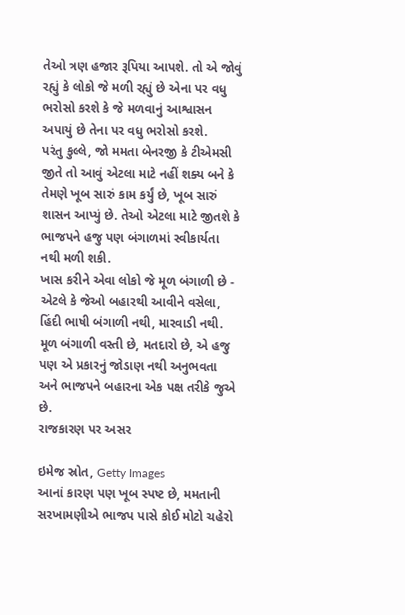તેઓ ત્રણ હજાર રૂપિયા આપશે. તો એ જોવું રહ્યું કે લોકો જે મળી રહ્યું છે એના પર વધુ ભરોસો કરશે કે જે મળવાનું આશ્વાસન અપાયું છે તેના પર વધુ ભરોસો કરશે.
પરંતુ કુલ્લે, જો મમતા બેનરજી કે ટીએમસી જીતે તો આવું એટલા માટે નહીં શક્ય બને કે તેમણે ખૂબ સારું કામ કર્યું છે, ખૂબ સારું શાસન આપ્યું છે. તેઓ એટલા માટે જીતશે કે ભાજપને હજુ પણ બંગાળમાં સ્વીકાર્યતા નથી મળી શકી.
ખાસ કરીને એવા લોકો જે મૂળ બંગાળી છે - એટલે કે જેઓ બહારથી આવીને વસેલા, હિંદી ભાષી બંગાળી નથી, મારવાડી નથી. મૂળ બંગાળી વસ્તી છે, મતદારો છે, એ હજુ પણ એ પ્રકારનું જોડાણ નથી અનુભવતા અને ભાજપને બહારના એક પક્ષ તરીકે જુએ છે.
રાજકારણ પર અસર

ઇમેજ સ્રોત, Getty Images
આનાં કારણ પણ ખૂબ સ્પષ્ટ છે, મમતાની સરખામણીએ ભાજપ પાસે કોઈ મોટો ચહેરો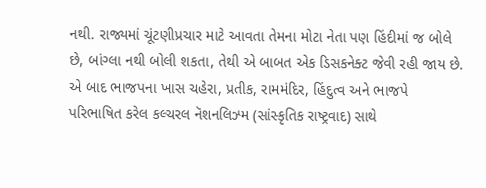નથી. રાજ્યમાં ચૂંટણીપ્રચાર માટે આવતા તેમના મોટા નેતા પણ હિંદીમાં જ બોલે છે, બાંગ્લા નથી બોલી શકતા, તેથી એ બાબત એક ડિસકનેક્ટ જેવી રહી જાય છે.
એ બાદ ભાજપના ખાસ ચહેરા, પ્રતીક, રામમંદિર, હિંદુત્વ અને ભાજપે પરિભાષિત કરેલ કલ્ચરલ નૅશનલિઝ્મ (સાંસ્કૃતિક રાષ્ટ્રવાદ) સાથે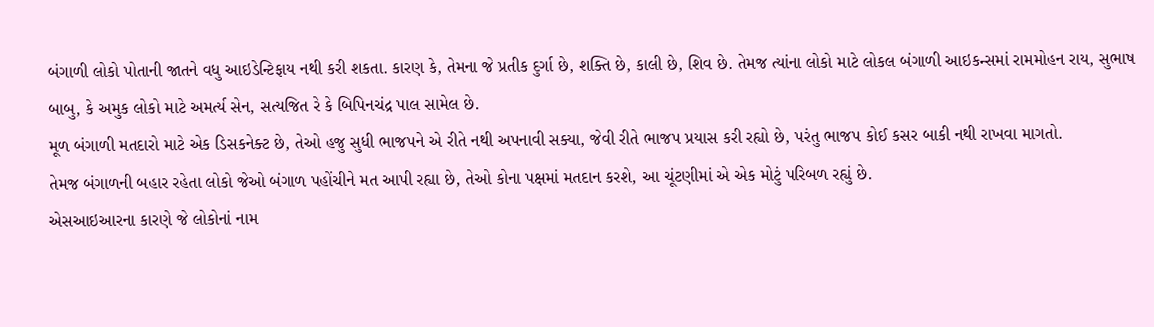બંગાળી લોકો પોતાની જાતને વધુ આઇડેન્ટિફાય નથી કરી શકતા. કારણ કે, તેમના જે પ્રતીક દુર્ગા છે, શક્તિ છે, કાલી છે, શિવ છે. તેમજ ત્યાંના લોકો માટે લોકલ બંગાળી આઇકન્સમાં રામમોહન રાય, સુભાષ બાબુ, કે અમુક લોકો માટે અમર્ત્ય સેન, સત્યજિત રે કે બિપિનચંદ્ર પાલ સામેલ છે.
મૂળ બંગાળી મતદારો માટે એક ડિસકનેક્ટ છે, તેઓ હજુ સુધી ભાજપને એ રીતે નથી અપનાવી સક્યા, જેવી રીતે ભાજપ પ્રયાસ કરી રહ્યો છે, પરંતુ ભાજપ કોઈ કસર બાકી નથી રાખવા માગતો.
તેમજ બંગાળની બહાર રહેતા લોકો જેઓ બંગાળ પહોંચીને મત આપી રહ્યા છે, તેઓ કોના પક્ષમાં મતદાન કરશે, આ ચૂંટણીમાં એ એક મોટું પરિબળ રહ્યું છે.
એસઆઇઆરના કારણે જે લોકોનાં નામ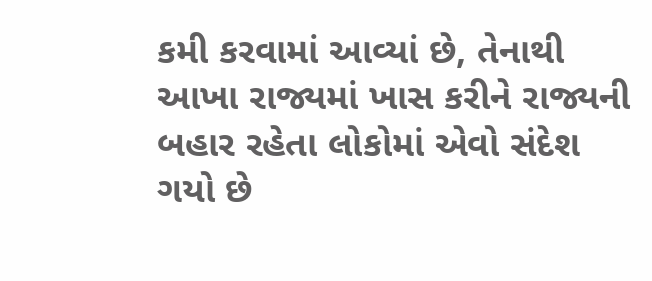કમી કરવામાં આવ્યાં છે, તેનાથી આખા રાજ્યમાં ખાસ કરીને રાજ્યની બહાર રહેતા લોકોમાં એવો સંદેશ ગયો છે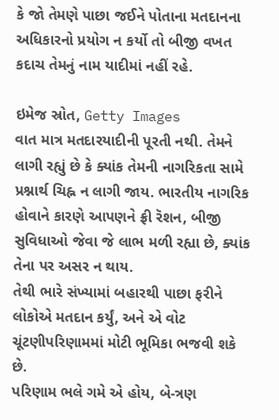કે જો તેમણે પાછા જઈને પોતાના મતદાનના અધિકારનો પ્રયોગ ન કર્યો તો બીજી વખત કદાચ તેમનું નામ યાદીમાં નહીં રહે.

ઇમેજ સ્રોત, Getty Images
વાત માત્ર મતદારયાદીની પૂરતી નથી. તેમને લાગી રહ્યું છે કે ક્યાંક તેમની નાગરિકતા સામે પ્રશ્નાર્થ ચિહ્ન ન લાગી જાય. ભારતીય નાગરિક હોવાને કારણે આપણને ફ્રી રૅશન, બીજી સુવિધાઓ જેવા જે લાભ મળી રહ્યા છે, ક્યાંક તેના પર અસર ન થાય.
તેથી ભારે સંખ્યામાં બહારથી પાછા ફરીને લોકોએ મતદાન કર્યું, અને એ વોટ ચૂંટણીપરિણામમાં મોટી ભૂમિકા ભજવી શકે છે.
પરિણામ ભલે ગમે એ હોય, બે-ત્રણ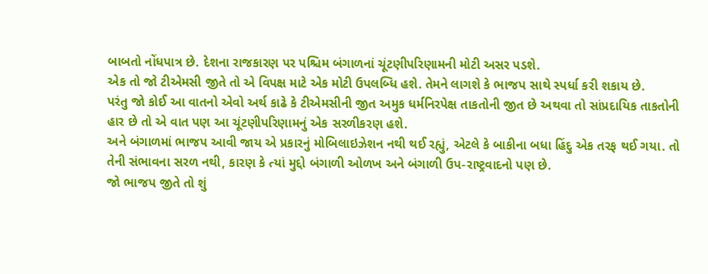બાબતો નોંધપાત્ર છે. દેશના રાજકારણ પર પશ્ચિમ બંગાળનાં ચૂંટણીપરિણામની મોટી અસર પડશે.
એક તો જો ટીએમસી જીતે તો એ વિપક્ષ માટે એક મોટી ઉપલબ્ધિ હશે. તેમને લાગશે કે ભાજપ સાથે સ્પર્ધા કરી શકાય છે.
પરંતુ જો કોઈ આ વાતનો એવો અર્થ કાઢે કે ટીએમસીની જીત અમુક ધર્મનિરપેક્ષ તાકતોની જીત છે અથવા તો સાંપ્રદાયિક તાકતોની હાર છે તો એ વાત પણ આ ચૂંટણીપરિણામનું એક સરળીકરણ હશે.
અને બંગાળમાં ભાજપ આવી જાય એ પ્રકારનું મોબિલાઇઝેશન નથી થઈ રહ્યું, એટલે કે બાકીના બધા હિંદુ એક તરફ થઈ ગયા. તો તેની સંભાવના સરળ નથી, કારણ કે ત્યાં મુદ્દો બંગાળી ઓળખ અને બંગાળી ઉપ-રાષ્ટ્રવાદનો પણ છે.
જો ભાજપ જીતે તો શું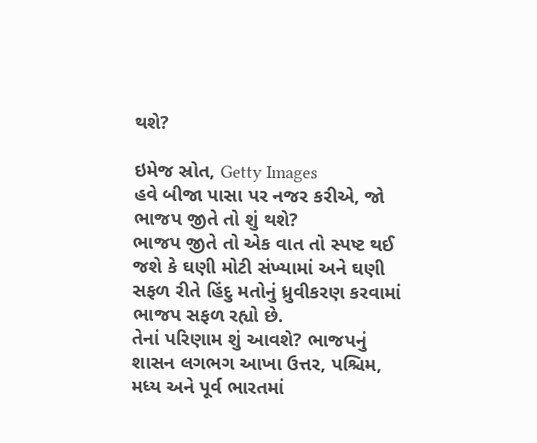થશે?

ઇમેજ સ્રોત, Getty Images
હવે બીજા પાસા પર નજર કરીએ, જો ભાજપ જીતે તો શું થશે?
ભાજપ જીતે તો એક વાત તો સ્પષ્ટ થઈ જશે કે ઘણી મોટી સંખ્યામાં અને ઘણી સફળ રીતે હિંદુ મતોનું ધ્રુવીકરણ કરવામાં ભાજપ સફળ રહ્યો છે.
તેનાં પરિણામ શું આવશે? ભાજપનું શાસન લગભગ આખા ઉત્તર, પશ્ચિમ, મધ્ય અને પૂર્વ ભારતમાં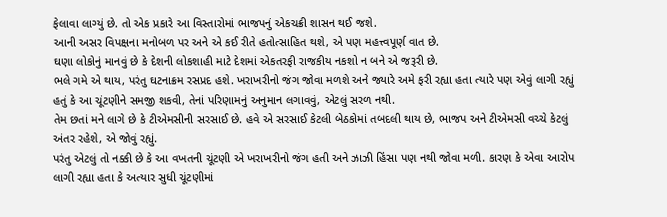ફેલાવા લાગ્યું છે. તો એક પ્રકારે આ વિસ્તારોમાં ભાજપનું એકચક્રી શાસન થઈ જશે.
આની અસર વિપક્ષના મનોબળ પર અને એ કઈ રીતે હતોત્સાહિત થશે, એ પણ મહત્ત્વપૂર્ણ વાત છે.
ઘણા લોકોનું માનવું છે કે દેશની લોકશાહી માટે દેશમાં એકતરફી રાજકીય નકશો ન બને એ જરૂરી છે.
ભલે ગમે એ થાય, પરંતુ ઘટનાક્રમ રસપ્રદ હશે. ખરાખરીનો જંગ જોવા મળશે અને જ્યારે અમે ફરી રહ્યા હતા ત્યારે પણ એવું લાગી રહ્યું હતું કે આ ચૂંટણીને સમજી શકવી, તેનાં પરિણામનું અનુમાન લગાવવું, એટલું સરળ નથી.
તેમ છતાં મને લાગે છે કે ટીએમસીની સરસાઈ છે. હવે એ સરસાઈ કેટલી બેઠકોમાં તબદલી થાય છે, ભાજપ અને ટીએમસી વચ્ચે કેટલું અંતર રહેશે, એ જોવું રહ્યું.
પરંતુ એટલું તો નક્કી છે કે આ વખતની ચૂંટણી એ ખરાખરીનો જંગ હતી અને ઝાઝી હિંસા પણ નથી જોવા મળી. કારણ કે એવા આરોપ લાગી રહ્યા હતા કે અત્યાર સુધી ચૂંટણીમાં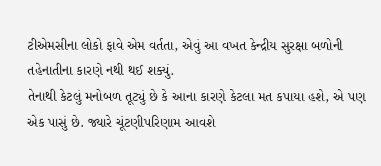ટીએમસીના લોકો ફાવે એમ વર્તતા, એવું આ વખત કેન્દ્રીય સુરક્ષા બળોની તહેનાતીના કારણે નથી થઈ શક્યું.
તેનાથી કેટલું મનોબળ તૂટ્યું છે કે આના કારણે કેટલા મત કપાયા હશે, એ પણ એક પાસું છે. જ્યારે ચૂંટણીપરિણામ આવશે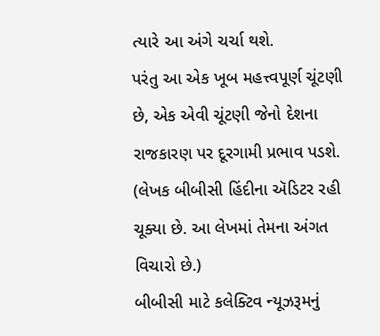ત્યારે આ અંગે ચર્ચા થશે.
પરંતુ આ એક ખૂબ મહત્ત્વપૂર્ણ ચૂંટણી છે, એક એવી ચૂંટણી જેનો દેશના રાજકારણ પર દૂરગામી પ્રભાવ પડશે.
(લેખક બીબીસી હિંદીના ઍડિટર રહી ચૂક્યા છે. આ લેખમાં તેમના અંગત વિચારો છે.)
બીબીસી માટે કલેક્ટિવ ન્યૂઝરૂમનું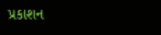પ્રકાશન